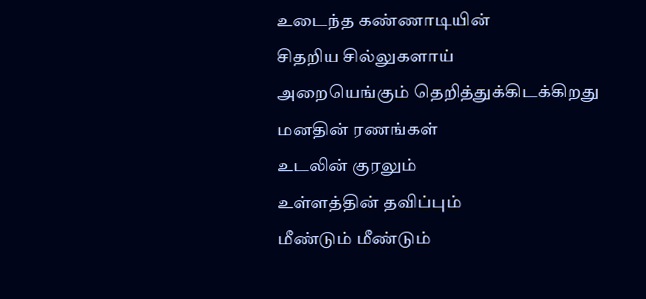உடைந்த கண்ணாடியின்
சிதறிய சில்லுகளாய்
அறையெங்கும் தெறித்துக்கிடக்கிறது
மனதின் ரணங்கள்
உடலின் குரலும்
உள்ளத்தின் தவிப்பும்
மீண்டும் மீண்டும்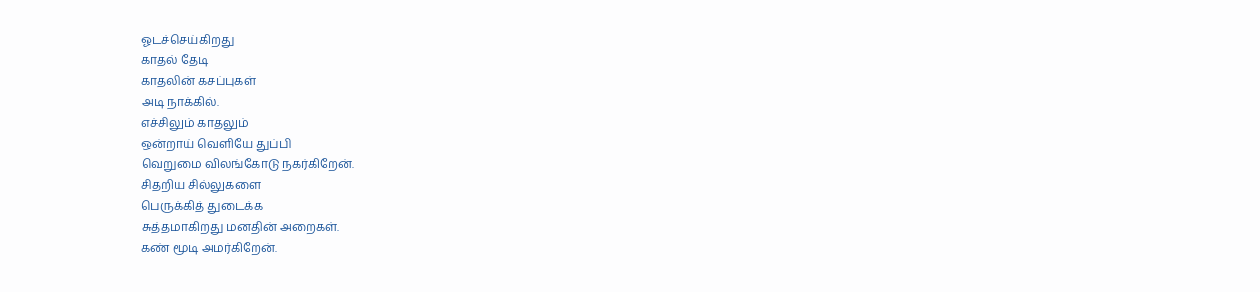ஓடச்செய்கிறது
காதல் தேடி
காதலின் கசப்புகள்
அடி நாக்கில்.
எச்சிலும் காதலும்
ஒன்றாய் வெளியே துப்பி
வெறுமை விலங்கோடு நகர்கிறேன்.
சிதறிய சில்லுகளை
பெருக்கித் துடைக்க
சுத்தமாகிறது மனதின் அறைகள்.
கண் மூடி அமர்கிறேன்.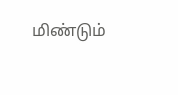மிண்டும்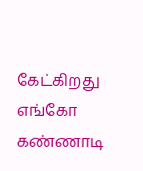கேட்கிறது எங்கோ
கண்ணாடி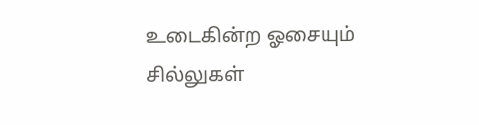உடைகின்ற ஓசையும்
சில்லுகள்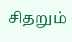சிதறும்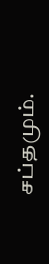சப்தமும்.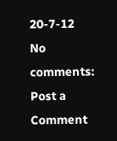20-7-12
No comments:
Post a Comment